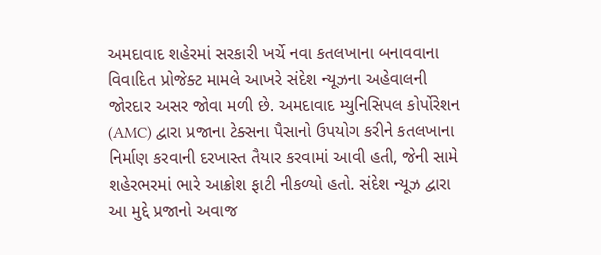અમદાવાદ શહેરમાં સરકારી ખર્ચે નવા કતલખાના બનાવવાના વિવાદિત પ્રોજેક્ટ મામલે આખરે સંદેશ ન્યૂઝના અહેવાલની જોરદાર અસર જોવા મળી છે. અમદાવાદ મ્યુનિસિપલ કોર્પોરેશન (AMC) દ્વારા પ્રજાના ટેક્સના પૈસાનો ઉપયોગ કરીને કતલખાના નિર્માણ કરવાની દરખાસ્ત તૈયાર કરવામાં આવી હતી, જેની સામે શહેરભરમાં ભારે આક્રોશ ફાટી નીકળ્યો હતો. સંદેશ ન્યૂઝ દ્વારા આ મુદ્દે પ્રજાનો અવાજ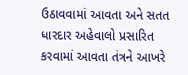ઉઠાવવામાં આવતા અને સતત ધારદાર અહેવાલો પ્રસારિત કરવામાં આવતા તંત્રને આખરે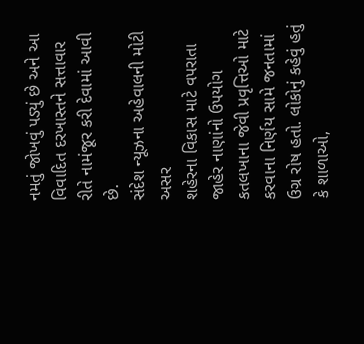નમતું જોખવું પડ્યું છે અને આ વિવાદિત દરખાસ્તને સત્તાવાર રીતે નામંજૂર કરી દેવામાં આવી છે.
સંદેશ ન્યૂઝના અહેવાલની મોટી અસર
શહેરના વિકાસ માટે વપરાતા જાહેર નાણાંનો ઉપયોગ કતલખાના જેવી પ્રવૃત્તિઓ માટે કરવાના નિર્ણય સામે જનતામાં ઉગ્ર રોષ હતો. લોકોનું કહેવું હતું કે શાળાઓ,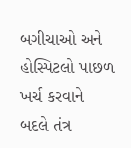બગીચાઓ અને હોસ્પિટલો પાછળ ખર્ચ કરવાને બદલે તંત્ર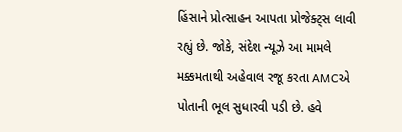હિંસાને પ્રોત્સાહન આપતા પ્રોજેક્ટ્સ લાવી રહ્યું છે. જોકે, સંદેશ ન્યૂઝે આ મામલે મક્કમતાથી અહેવાલ રજૂ કરતા AMCએ પોતાની ભૂલ સુધારવી પડી છે. હવે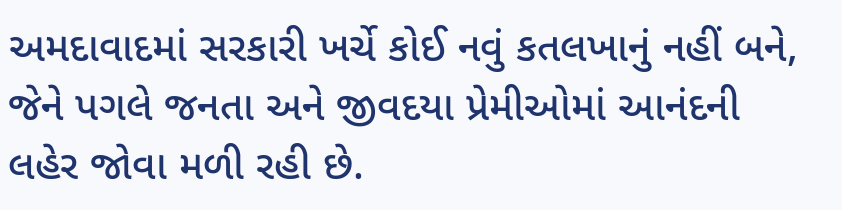અમદાવાદમાં સરકારી ખર્ચે કોઈ નવું કતલખાનું નહીં બને, જેને પગલે જનતા અને જીવદયા પ્રેમીઓમાં આનંદની લહેર જોવા મળી રહી છે.